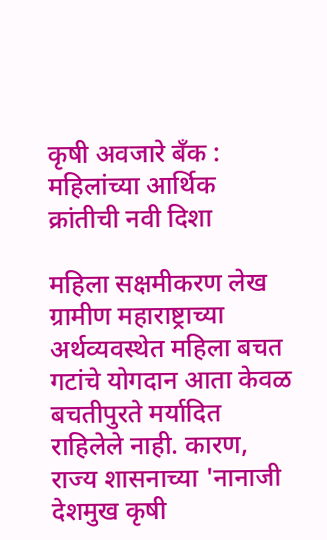कृषी अवजारे बँक : महिलांच्या आर्थिक क्रांतीची नवी दिशा

महिला सक्षमीकरण लेख ग्रामीण महाराष्ट्राच्या अर्थव्यवस्थेत महिला बचत गटांचे योगदान आता केवळ बचतीपुरते मर्यादित राहिलेले नाही. कारण, राज्य शासनाच्या 'नानाजी देशमुख कृषी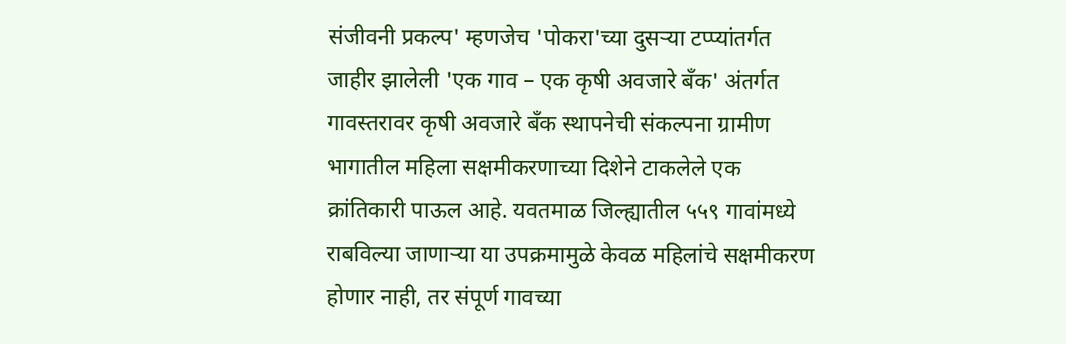संजीवनी प्रकल्प' म्हणजेच 'पोकरा'च्या दुसऱ्या टप्प्यांतर्गत जाहीर झालेली 'एक गाव – एक कृषी अवजारे बँक' अंतर्गत गावस्तरावर कृषी अवजारे बँक स्थापनेची संकल्पना ग्रामीण भागातील महिला सक्षमीकरणाच्या दिशेने टाकलेले एक क्रांतिकारी पाऊल आहे. यवतमाळ जिल्ह्यातील ५५९ गावांमध्ये राबविल्या जाणाऱ्या या उपक्रमामुळे केवळ महिलांचे सक्षमीकरण होणार नाही, तर संपूर्ण गावच्या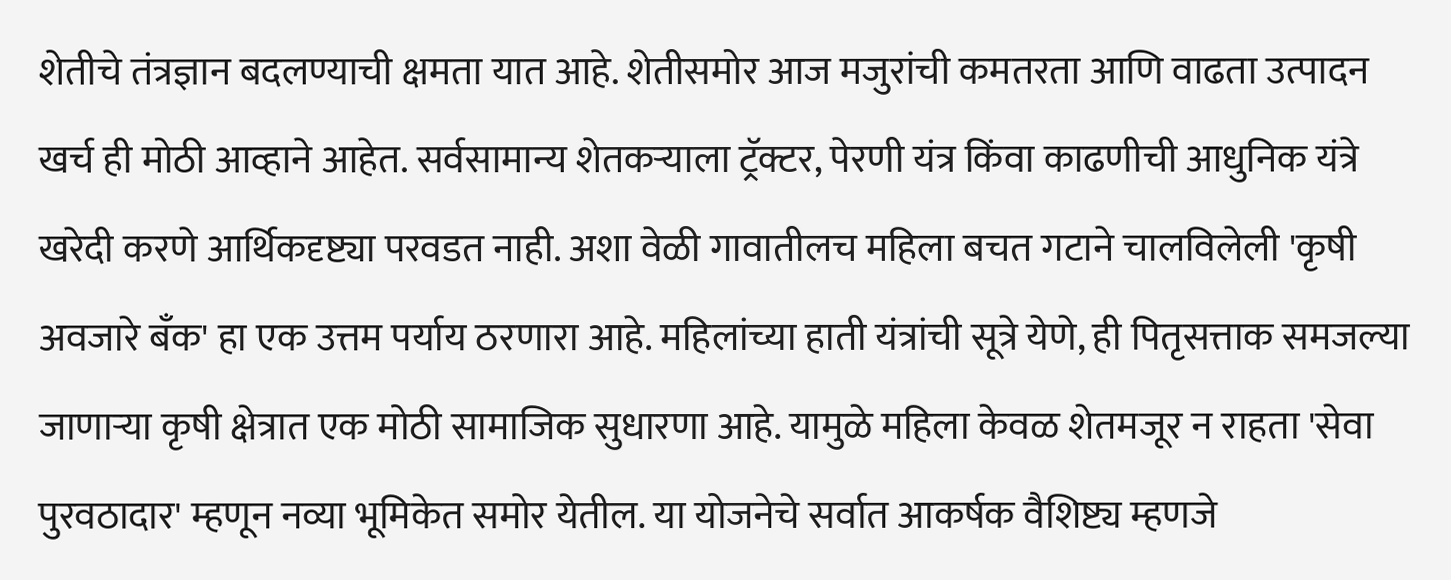शेतीचे तंत्रज्ञान बदलण्याची क्षमता यात आहे. शेतीसमोर आज मजुरांची कमतरता आणि वाढता उत्पादन खर्च ही मोठी आव्हाने आहेत. सर्वसामान्य शेतकऱ्याला ट्रॅक्टर, पेरणी यंत्र किंवा काढणीची आधुनिक यंत्रे खरेदी करणे आर्थिकदृष्ट्या परवडत नाही. अशा वेळी गावातीलच महिला बचत गटाने चालविलेली 'कृषी अवजारे बँक' हा एक उत्तम पर्याय ठरणारा आहे. महिलांच्या हाती यंत्रांची सूत्रे येणे, ही पितृसत्ताक समजल्या जाणाऱ्या कृषी क्षेत्रात एक मोठी सामाजिक सुधारणा आहे. यामुळे महिला केवळ शेतमजूर न राहता 'सेवा पुरवठादार' म्हणून नव्या भूमिकेत समोर येतील. या योजनेचे सर्वात आकर्षक वैशिष्ट्य म्हणजे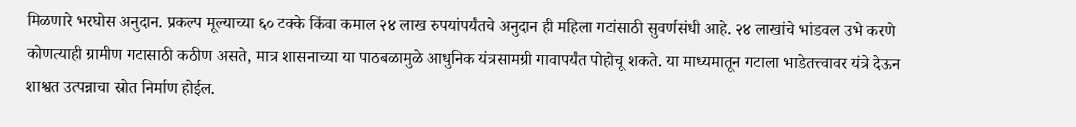मिळणारे भरघोस अनुदान. प्रकल्प मूल्याच्या ६० टक्के किंवा कमाल २४ लाख रुपयांपर्यंतचे अनुदान ही महिला गटांसाठी सुवर्णसंधी आहे. २४ लाखांचे भांडवल उभे करणे कोणत्याही ग्रामीण गटासाठी कठीण असते, मात्र शासनाच्या या पाठबळामुळे आधुनिक यंत्रसामग्री गावापर्यंत पोहोचू शकते. या माध्यमातून गटाला भाडेतत्त्वावर यंत्रे देऊन शाश्वत उत्पन्नाचा स्रोत निर्माण होईल.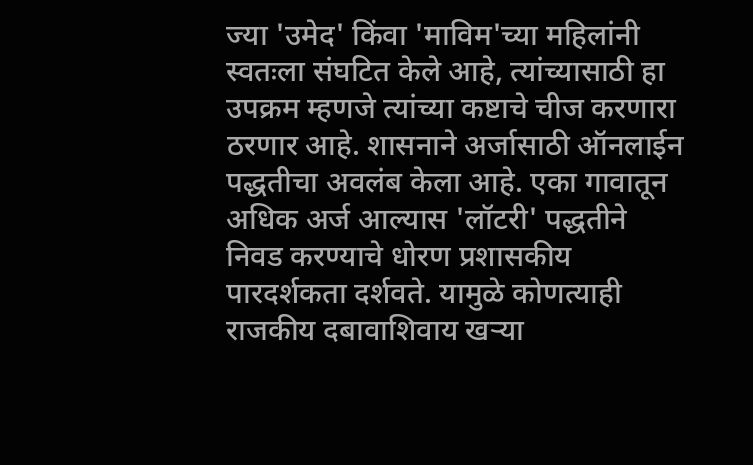ज्या 'उमेद' किंवा 'माविम'च्या महिलांनी स्वतःला संघटित केले आहे, त्यांच्यासाठी हा उपक्रम म्हणजे त्यांच्या कष्टाचे चीज करणारा ठरणार आहे. शासनाने अर्जासाठी ऑनलाईन पद्धतीचा अवलंब केला आहे. एका गावातून अधिक अर्ज आल्यास 'लॉटरी' पद्धतीने निवड करण्याचे धोरण प्रशासकीय पारदर्शकता दर्शवते. यामुळे कोणत्याही राजकीय दबावाशिवाय खऱ्या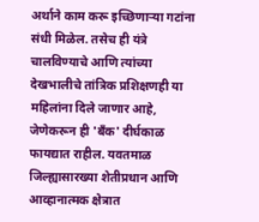अर्थाने काम करू इच्छिणाऱ्या गटांना संधी मिळेल. तसेच ही यंत्रे चालविण्याचे आणि त्यांच्या देखभालीचे तांत्रिक प्रशिक्षणही या महिलांना दिले जाणार आहे, जेणेकरून ही 'बँक' दीर्घकाळ फायद्यात राहील. यवतमाळ जिल्ह्यासारख्या शेतीप्रधान आणि आव्हानात्मक क्षेत्रात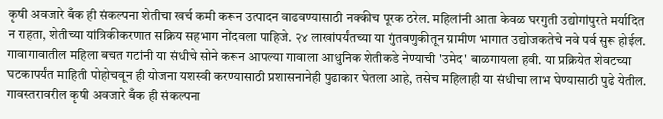कृषी अवजारे बँक ही संकल्पना शेतीचा खर्च कमी करून उत्पादन वाढवण्यासाठी नक्कीच पूरक ठरेल. महिलांनी आता केवळ घरगुती उद्योगांपुरते मर्यादित न राहता, शेतीच्या यांत्रिकीकरणात सक्रिय सहभाग नोंदवला पाहिजे. २४ लाखांपर्यंतच्या या गुंतवणुकीतून ग्रामीण भागात उद्योजकतेचे नवे पर्व सुरू होईल. गावागावातील महिला बचत गटांनी या संधीचे सोने करून आपल्या गावाला आधुनिक शेतीकडे नेण्याची 'उमेद' बाळगायला हवी. या प्रक्रियेत शेवटच्या घटकापर्यंत माहिती पोहोचवून ही योजना यशस्वी करण्यासाठी प्रशासनानेही पुढाकार घेतला आहे, तसेच महिलाही या संधीचा लाभ घेण्यासाठी पुढे येतील. गावस्तरावरील कृषी अवजारे बँक ही संकल्पना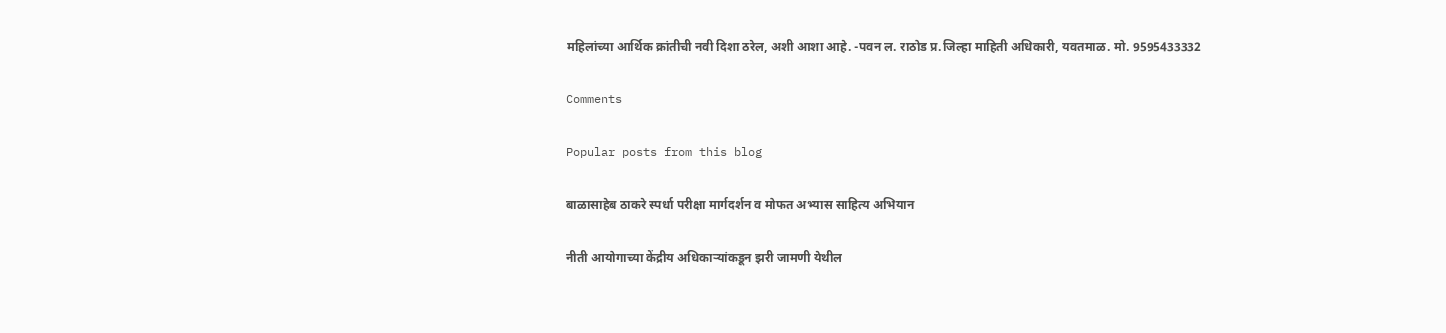महिलांच्या आर्थिक क्रांतीची नवी दिशा ठरेल, अशी आशा आहे. -पवन ल. राठोड प्र.जिल्हा माहिती अधिकारी, यवतमाळ. मो. 9595433332

Comments

Popular posts from this blog

बाळासाहेब ठाकरे स्पर्धा परीक्षा मार्गदर्शन व मोफत अभ्यास साहित्य अभियान

नीती आयोगाच्या केंद्रीय अधिकाऱ्यांकडून झरी जामणी येथील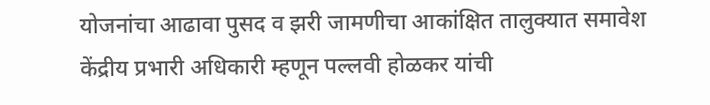योजनांचा आढावा पुसद व झरी जामणीचा आकांक्षित तालुक्यात समावेश केंद्रीय प्रभारी अधिकारी म्हणून पल्लवी होळकर यांची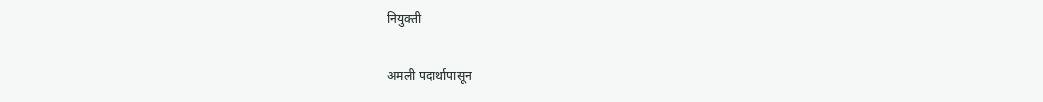नियुक्ती

अमली पदार्थापासून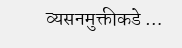व्यसनमुक्तीकडे …